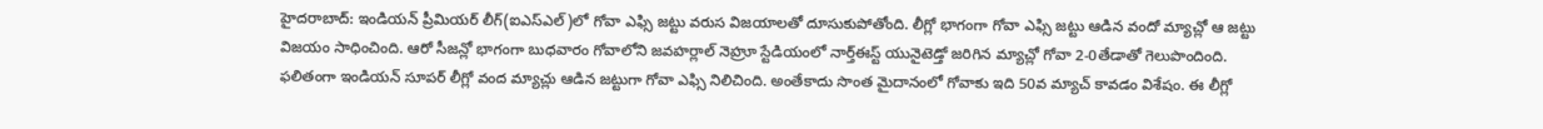హైదరాబాద్: ఇండియన్ ప్రీమియర్ లీగ్(ఐఎస్ఎల్)లో గోవా ఎఫ్సి జట్టు వరుస విజయాలతో దూసుకుపోతోంది. లీగ్లో భాగంగా గోవా ఎఫ్సి జట్టు ఆడిన వందో మ్యాచ్లో ఆ జట్టు విజయం సాధించింది. ఆరో సీజన్లో భాగంగా బుధవారం గోవాలోని జవహర్లాల్ నెహ్రూ స్టేడియంలో నార్త్ఈస్ట్ యునైటెడ్తో జరిగిన మ్యాచ్లో గోవా 2-0తేడాతో గెలుపొందింది.
ఫలితంగా ఇండియన్ సూపర్ లీగ్లో వంద మ్యాచ్లు ఆడిన జట్టుగా గోవా ఎఫ్సి నిలిచింది. అంతేకాదు సొంత మైదానంలో గోవాకు ఇది 50వ మ్యాచ్ కావడం విశేషం. ఈ లీగ్లో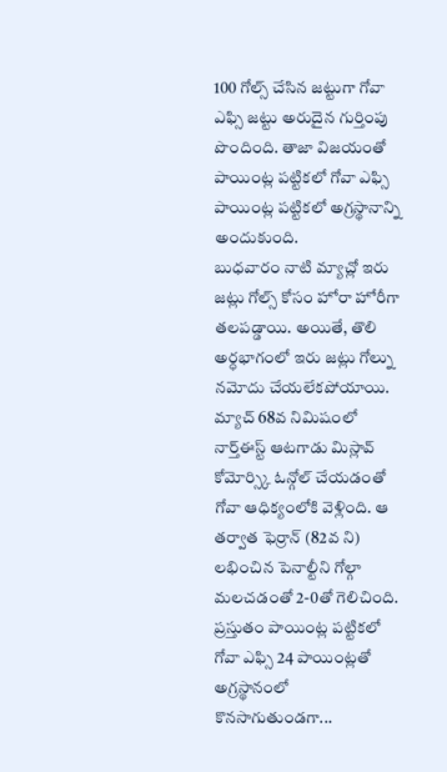100 గోల్స్ చేసిన జట్టుగా గోవా ఎఫ్సి జట్టు అరుదైన గుర్తింపు పొందింది. తాజా విజయంతో పాయింట్ల పట్టికలో గోవా ఎఫ్సి పాయింట్ల పట్టికలో అగ్రస్థానాన్ని అందుకుంది.
బుధవారం నాటి మ్యాచ్లో ఇరు జట్లు గోల్స్ కోసం హోరా హోరీగా తలపడ్డాయి. అయితే, తొలి అర్ధభాగంలో ఇరు జట్లు గోల్ను నమోదు చేయలేకపోయాయి. మ్యాచ్ 68వ నిమిషంలో నార్త్ఈస్ట్ ఆటగాడు మిస్లావ్ కోమోర్స్కి ఓన్గోల్ చేయడంతో గోవా ఆధిక్యంలోకి వెళ్లింది. ఆ తర్వాత ఫెర్రాన్ (82వ ని) లభించిన పెనాల్టీని గోల్గా మలచడంతో 2-0తో గెలిచింది.
ప్రస్తుతం పాయింట్ల పట్టికలో గోవా ఎఫ్సి 24 పాయింట్లతో అగ్రస్థానంలో కొనసాగుతుండగా...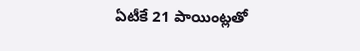ఏటీకే 21 పాయింట్లతో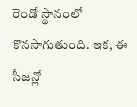రెండో స్థానంలో కొనసాగుతుంది. ఇక, ఈ సీజన్లో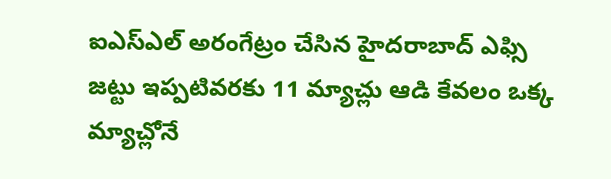ఐఎస్ఎల్ అరంగేట్రం చేసిన హైదరాబాద్ ఎఫ్సి జట్టు ఇప్పటివరకు 11 మ్యాచ్లు ఆడి కేవలం ఒక్క మ్యాచ్లోనే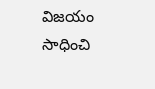విజయం సాధించి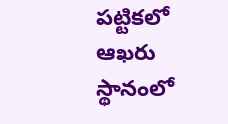పట్టికలో ఆఖరు స్థానంలో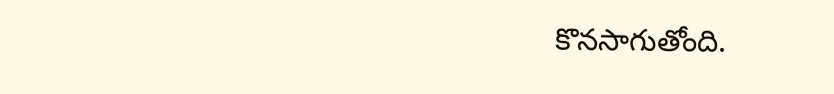కొనసాగుతోంది.